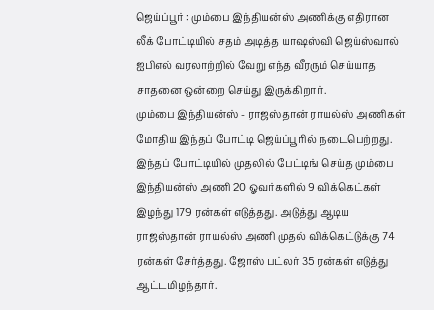ஜெய்ப்பூர் : மும்பை இந்தியன்ஸ் அணிக்கு எதிரான லீக் போட்டியில் சதம் அடித்த யாஷஸ்வி ஜெய்ஸ்வால் ஐபிஎல் வரலாற்றில் வேறு எந்த வீரரும் செய்யாத சாதனை ஒன்றை செய்து இருக்கிறார்.
மும்பை இந்தியன்ஸ் - ராஜஸ்தான் ராயல்ஸ் அணிகள் மோதிய இந்தப் போட்டி ஜெய்ப்பூரில் நடைபெற்றது. இந்தப் போட்டியில் முதலில் பேட்டிங் செய்த மும்பை இந்தியன்ஸ் அணி 20 ஓவர்களில் 9 விக்கெட்கள் இழந்து 179 ரன்கள் எடுத்தது. அடுத்து ஆடிய ராஜஸ்தான் ராயல்ஸ் அணி முதல் விக்கெட்டுக்கு 74 ரன்கள் சேர்த்தது. ஜோஸ் பட்லர் 35 ரன்கள் எடுத்து ஆட்டமிழந்தார்.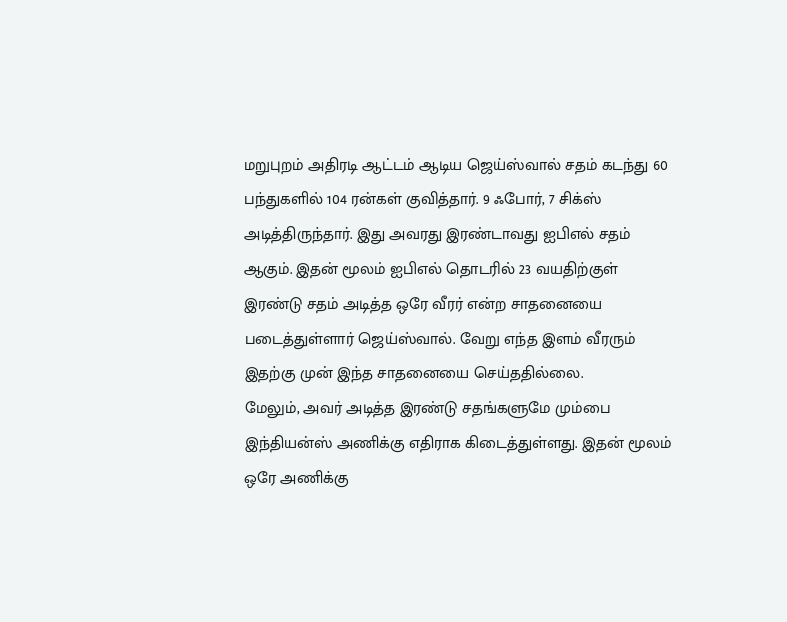மறுபுறம் அதிரடி ஆட்டம் ஆடிய ஜெய்ஸ்வால் சதம் கடந்து 60 பந்துகளில் 104 ரன்கள் குவித்தார். 9 ஃபோர், 7 சிக்ஸ் அடித்திருந்தார். இது அவரது இரண்டாவது ஐபிஎல் சதம் ஆகும். இதன் மூலம் ஐபிஎல் தொடரில் 23 வயதிற்குள் இரண்டு சதம் அடித்த ஒரே வீரர் என்ற சாதனையை படைத்துள்ளார் ஜெய்ஸ்வால். வேறு எந்த இளம் வீரரும் இதற்கு முன் இந்த சாதனையை செய்ததில்லை.
மேலும், அவர் அடித்த இரண்டு சதங்களுமே மும்பை இந்தியன்ஸ் அணிக்கு எதிராக கிடைத்துள்ளது. இதன் மூலம் ஒரே அணிக்கு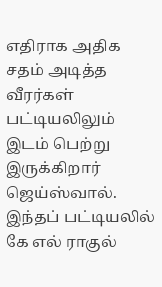எதிராக அதிக சதம் அடித்த வீரர்கள் பட்டியலிலும் இடம் பெற்று இருக்கிறார் ஜெய்ஸ்வால். இந்தப் பட்டியலில் கே எல் ராகுல்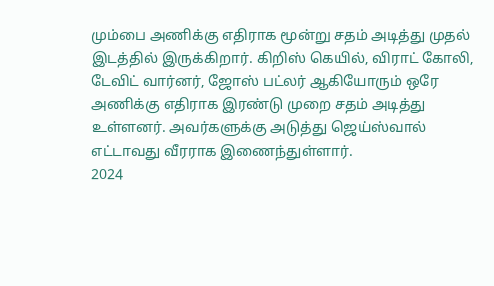மும்பை அணிக்கு எதிராக மூன்று சதம் அடித்து முதல் இடத்தில் இருக்கிறார். கிறிஸ் கெயில், விராட் கோலி, டேவிட் வார்னர், ஜோஸ் பட்லர் ஆகியோரும் ஒரே அணிக்கு எதிராக இரண்டு முறை சதம் அடித்து உள்ளனர். அவர்களுக்கு அடுத்து ஜெய்ஸ்வால் எட்டாவது வீரராக இணைந்துள்ளார்.
2024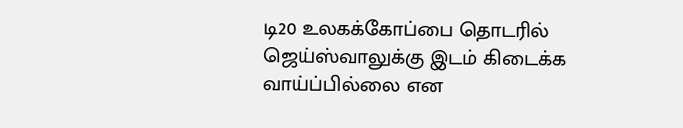டி20 உலகக்கோப்பை தொடரில் ஜெய்ஸ்வாலுக்கு இடம் கிடைக்க வாய்ப்பில்லை என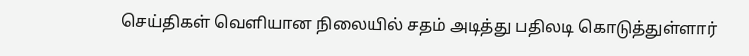செய்திகள் வெளியான நிலையில் சதம் அடித்து பதிலடி கொடுத்துள்ளார்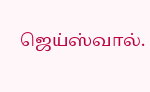ஜெய்ஸ்வால்.